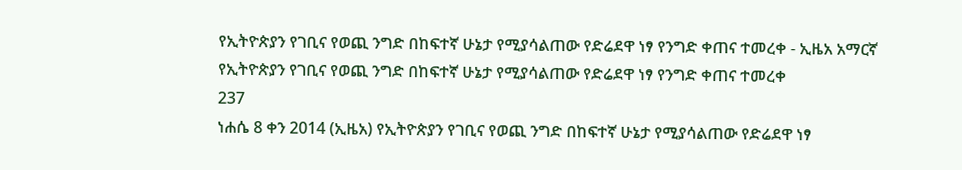የኢትዮጵያን የገቢና የወጪ ንግድ በከፍተኛ ሁኔታ የሚያሳልጠው የድሬደዋ ነፃ የንግድ ቀጠና ተመረቀ - ኢዜአ አማርኛ
የኢትዮጵያን የገቢና የወጪ ንግድ በከፍተኛ ሁኔታ የሚያሳልጠው የድሬደዋ ነፃ የንግድ ቀጠና ተመረቀ
237
ነሐሴ 8 ቀን 2014 (ኢዜአ) የኢትዮጵያን የገቢና የወጪ ንግድ በከፍተኛ ሁኔታ የሚያሳልጠው የድሬደዋ ነፃ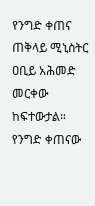የንግድ ቀጠና ጠቅላይ ሚኒስትር ዐቢይ አሕመድ መርቀው ከፍተውታል።
የንግድ ቀጠናው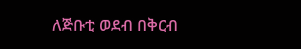ለጅቡቲ ወደብ በቅርብ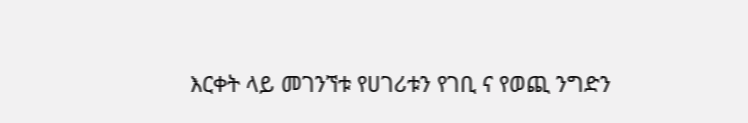እርቀት ላይ መገንኘቱ የሀገሪቱን የገቢ ና የወጪ ንግድን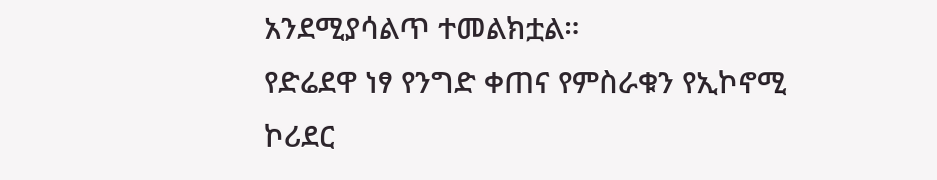አንደሚያሳልጥ ተመልክቷል።
የድሬደዋ ነፃ የንግድ ቀጠና የምስራቁን የኢኮኖሚ ኮሪደር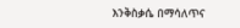እንቅስቃሴ በማሳለጥና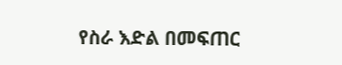የስራ እድል በመፍጠር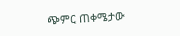ጭምር ጠቀሜታው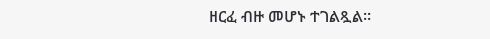ዘርፈ ብዙ መሆኑ ተገልጿል።